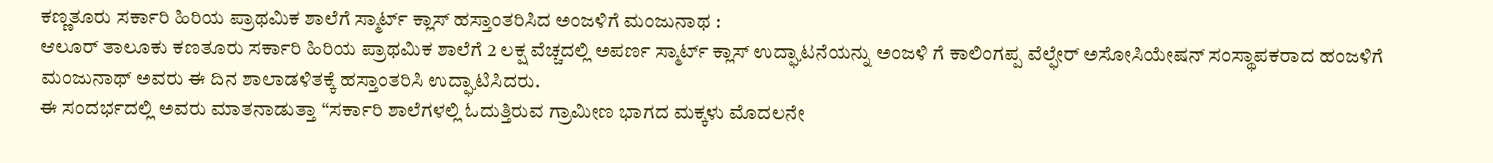ಕಣ್ಣತೂರು ಸರ್ಕಾರಿ ಹಿರಿಯ ಪ್ರಾಥಮಿಕ ಶಾಲೆಗೆ ಸ್ಮಾರ್ಟ್ ಕ್ಲಾಸ್ ಹಸ್ತಾಂತರಿಸಿದ ಅಂಜಳಿಗೆ ಮಂಜುನಾಥ :
ಆಲೂರ್ ತಾಲೂಕು ಕಣತೂರು ಸರ್ಕಾರಿ ಹಿರಿಯ ಪ್ರಾಥಮಿಕ ಶಾಲೆಗೆ 2 ಲಕ್ಷ ವೆಚ್ಚದಲ್ಲಿ ಅಪರ್ಣ ಸ್ಮಾರ್ಟ್ ಕ್ಲಾಸ್ ಉದ್ಘಾಟನೆಯನ್ನು ಅಂಜಳಿ ಗೆ ಕಾಲಿಂಗಪ್ಪ ವೆಲ್ಫೇರ್ ಅಸೋಸಿಯೇಷನ್ ಸಂಸ್ಥಾಪಕರಾದ ಹಂಜಳಿಗೆ ಮಂಜುನಾಥ್ ಅವರು ಈ ದಿನ ಶಾಲಾಡಳಿತಕ್ಕೆ ಹಸ್ತಾಂತರಿಸಿ ಉದ್ಘಾಟಿಸಿದರು.
ಈ ಸಂದರ್ಭದಲ್ಲಿ ಅವರು ಮಾತನಾಡುತ್ತಾ “ಸರ್ಕಾರಿ ಶಾಲೆಗಳಲ್ಲಿ ಓದುತ್ತಿರುವ ಗ್ರಾಮೀಣ ಭಾಗದ ಮಕ್ಕಳು ಮೊದಲನೇ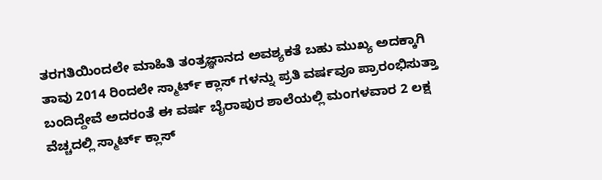ತರಗತಿಯಿಂದಲೇ ಮಾಹಿತಿ ತಂತ್ರಜ್ಞಾನದ ಅವಶ್ಯಕತೆ ಬಹು ಮುಖ್ಯ ಅದಕ್ಕಾಗಿ ತಾವು 2014 ರಿಂದಲೇ ಸ್ಮಾರ್ಟ್ ಕ್ಲಾಸ್ ಗಳನ್ನು ಪ್ರತಿ ವರ್ಷವೂ ಪ್ರಾರಂಭಿಸುತ್ತಾ ಬಂದಿದ್ದೇವೆ ಅದರಂತೆ ಈ ವರ್ಷ ಬೈರಾಪುರ ಶಾಲೆಯಲ್ಲಿ ಮಂಗಳವಾರ 2 ಲಕ್ಷ ವೆಚ್ಚದಲ್ಲಿ ಸ್ಮಾರ್ಟ್ ಕ್ಲಾಸ್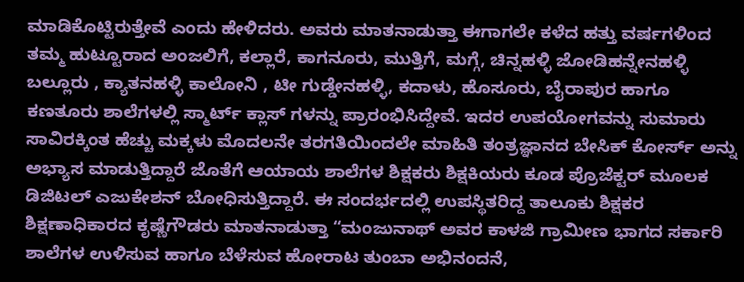ಮಾಡಿಕೊಟ್ಟಿರುತ್ತೇವೆ ಎಂದು ಹೇಳಿದರು. ಅವರು ಮಾತನಾಡುತ್ತಾ ಈಗಾಗಲೇ ಕಳೆದ ಹತ್ತು ವರ್ಷಗಳಿಂದ ತಮ್ಮ ಹುಟ್ಟೂರಾದ ಅಂಜಲಿಗೆ, ಕಲ್ಲಾರೆ, ಕಾಗನೂರು, ಮುತ್ತಿಗೆ, ಮಗ್ಗೆ, ಚಿನ್ನಹಳ್ಳಿ ಜೋಡಿಹನ್ನೇನಹಳ್ಳಿ ಬಲ್ಲೂರು , ಕ್ಯಾತನಹಳ್ಳಿ ಕಾಲೋನಿ , ಟೀ ಗುಡ್ಡೇನಹಳ್ಳಿ, ಕದಾಳು, ಹೊಸೂರು, ಬೈರಾಪುರ ಹಾಗೂ ಕಣತೂರು ಶಾಲೆಗಳಲ್ಲಿ ಸ್ಮಾರ್ಟ್ ಕ್ಲಾಸ್ ಗಳನ್ನು ಪ್ರಾರಂಭಿಸಿದ್ದೇವೆ. ಇದರ ಉಪಯೋಗವನ್ನು ಸುಮಾರು ಸಾವಿರಕ್ಕಿಂತ ಹೆಚ್ಚು ಮಕ್ಕಳು ಮೊದಲನೇ ತರಗತಿಯಿಂದಲೇ ಮಾಹಿತಿ ತಂತ್ರಜ್ಞಾನದ ಬೇಸಿಕ್ ಕೋರ್ಸ್ ಅನ್ನು ಅಭ್ಯಾಸ ಮಾಡುತ್ತಿದ್ದಾರೆ ಜೊತೆಗೆ ಆಯಾಯ ಶಾಲೆಗಳ ಶಿಕ್ಷಕರು ಶಿಕ್ಷಕಿಯರು ಕೂಡ ಪ್ರೊಜೆಕ್ಟರ್ ಮೂಲಕ ಡಿಜಿಟಲ್ ಎಜುಕೇಶನ್ ಬೋಧಿಸುತ್ತಿದ್ದಾರೆ. ಈ ಸಂದರ್ಭದಲ್ಲಿ ಉಪಸ್ಥಿತರಿದ್ದ ತಾಲೂಕು ಶಿಕ್ಷಕರ ಶಿಕ್ಷಣಾಧಿಕಾರದ ಕೃಷ್ಣೆಗೌಡರು ಮಾತನಾಡುತ್ತಾ “ಮಂಜುನಾಥ್ ಅವರ ಕಾಳಜಿ ಗ್ರಾಮೀಣ ಭಾಗದ ಸರ್ಕಾರಿ ಶಾಲೆಗಳ ಉಳಿಸುವ ಹಾಗೂ ಬೆಳೆಸುವ ಹೋರಾಟ ತುಂಬಾ ಅಭಿನಂದನೆ,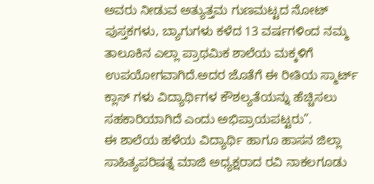ಅವರು ನೀಡುವ ಅತ್ಯುತ್ತಮ ಗುಣಮಟ್ಟದ ನೋಟ್ ಪುಸ್ತಕಗಳು, ಬ್ಯಾಗುಗಳು ಕಳೆದ 13 ವರ್ಷಗಳಿಂದ ನಮ್ಮ ತಾಲೂಕಿನ ಎಲ್ಲಾ ಪ್ರಾಥಮಿಕ ಶಾಲೆಯ ಮಕ್ಕಳಿಗೆ ಉಪಯೋಗವಾಗಿದೆ.ಅದರ ಜೊತೆಗೆ ಈ ರೀತಿಯ ಸ್ಮಾರ್ಟ್ ಕ್ಲಾಸ್ ಗಳು ವಿದ್ಯಾರ್ಥಿಗಳ ಕೌಶಲ್ಯತೆಯನ್ನು ಹೆಚ್ಚಿಸಲು ಸಹಕಾರಿಯಾಗಿದೆ ಎಂದು ಅಭಿಪ್ರಾಯಪಟ್ಟರು”.
ಈ ಶಾಲೆಯ ಹಳೆಯ ವಿದ್ಯಾರ್ಥಿ ಹಾಗೂ ಹಾಸನ ಜಿಲ್ಲಾ ಸಾಹಿತ್ಯಪರಿಷತ್ನ ಮಾಜಿ ಅಧ್ಯಕ್ಷರಾದ ರವಿ ನಾಕಲಗೂಡು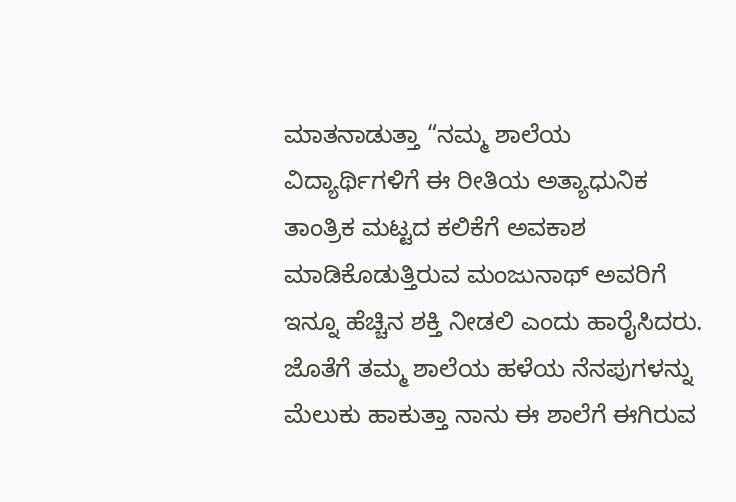ಮಾತನಾಡುತ್ತಾ “ನಮ್ಮ ಶಾಲೆಯ ವಿದ್ಯಾರ್ಥಿಗಳಿಗೆ ಈ ರೀತಿಯ ಅತ್ಯಾಧುನಿಕ ತಾಂತ್ರಿಕ ಮಟ್ಟದ ಕಲಿಕೆಗೆ ಅವಕಾಶ ಮಾಡಿಕೊಡುತ್ತಿರುವ ಮಂಜುನಾಥ್ ಅವರಿಗೆ ಇನ್ನೂ ಹೆಚ್ಚಿನ ಶಕ್ತಿ ನೀಡಲಿ ಎಂದು ಹಾರೈಸಿದರು. ಜೊತೆಗೆ ತಮ್ಮ ಶಾಲೆಯ ಹಳೆಯ ನೆನಪುಗಳನ್ನು ಮೆಲುಕು ಹಾಕುತ್ತಾ ನಾನು ಈ ಶಾಲೆಗೆ ಈಗಿರುವ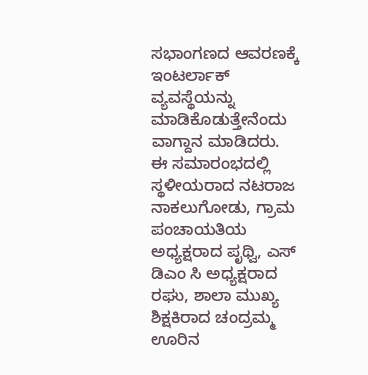ಸಭಾಂಗಣದ ಆವರಣಕ್ಕೆ ಇಂಟರ್ಲಾಕ್ ವ್ಯವಸ್ಥೆಯನ್ನು ಮಾಡಿಕೊಡುತ್ತೇನೆಂದು ವಾಗ್ದಾನ ಮಾಡಿದರು.
ಈ ಸಮಾರಂಭದಲ್ಲಿ ಸ್ಥಳೀಯರಾದ ನಟರಾಜ ನಾಕಲುಗೋಡು, ಗ್ರಾಮ ಪಂಚಾಯತಿಯ ಅಧ್ಯಕ್ಷರಾದ ಪೃಥ್ವಿ, ಎಸ್ ಡಿಎಂ ಸಿ ಅಧ್ಯಕ್ಷರಾದ ರಘು, ಶಾಲಾ ಮುಖ್ಯ ಶಿಕ್ಷಕಿರಾದ ಚಂದ್ರಮ್ಮ ಊರಿನ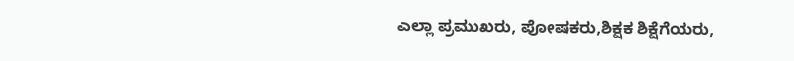ಎಲ್ಲಾ ಪ್ರಮುಖರು, ಪೋಷಕರು,ಶಿಕ್ಷಕ ಶಿಕ್ಷೆಗೆಯರು,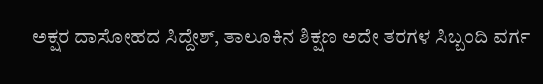ಅಕ್ಷರ ದಾಸೋಹದ ಸಿದ್ದೇಶ್, ತಾಲೂಕಿನ ಶಿಕ್ಷಣ ಅದೇ ತರಗಳ ಸಿಬ್ಬಂದಿ ವರ್ಗ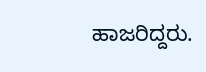ಹಾಜರಿದ್ದರು.